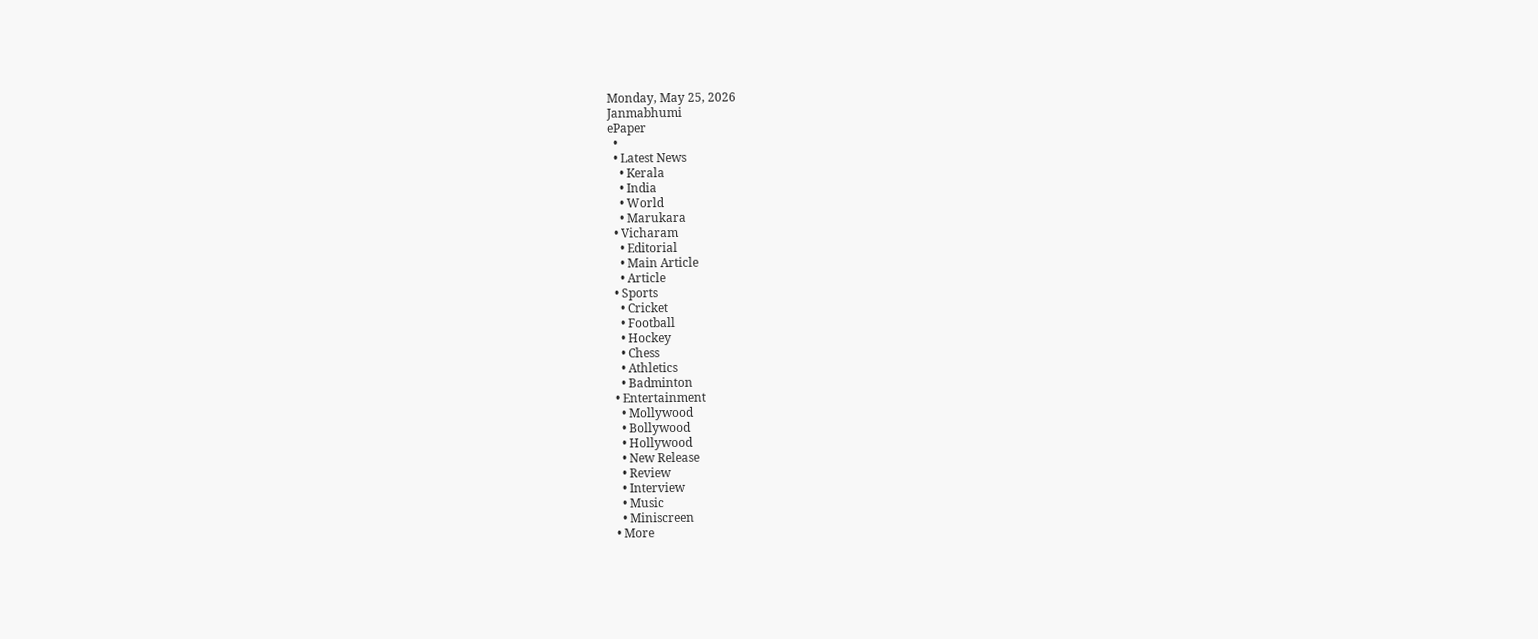Monday, May 25, 2026
Janmabhumi
ePaper
  •
  • Latest News
    • Kerala
    • India
    • World
    • Marukara
  • Vicharam
    • Editorial
    • Main Article
    • Article
  • Sports
    • Cricket
    • Football
    • Hockey
    • Chess
    • Athletics
    • Badminton
  • Entertainment
    • Mollywood
    • Bollywood
    • Hollywood
    • New Release
    • Review
    • Interview
    • Music
    • Miniscreen
  • More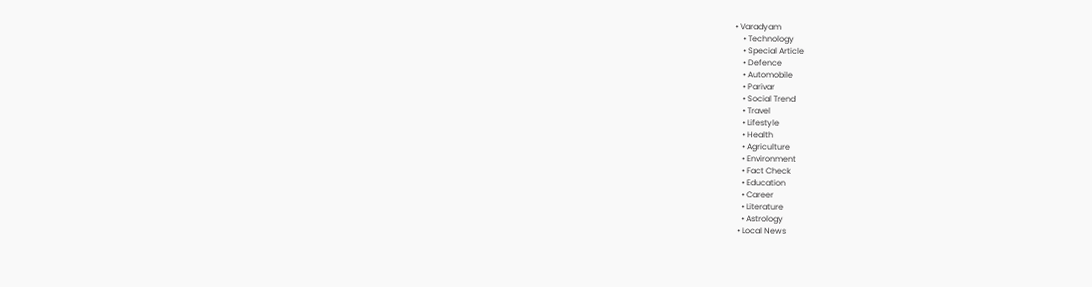• Varadyam
    • Technology
    • Special Article
    • Defence
    • Automobile
    • Parivar
    • Social Trend
    • Travel
    • Lifestyle
    • Health
    • Agriculture
    • Environment
    • Fact Check
    • Education
    • Career
    • Literature
    • Astrology
  • Local News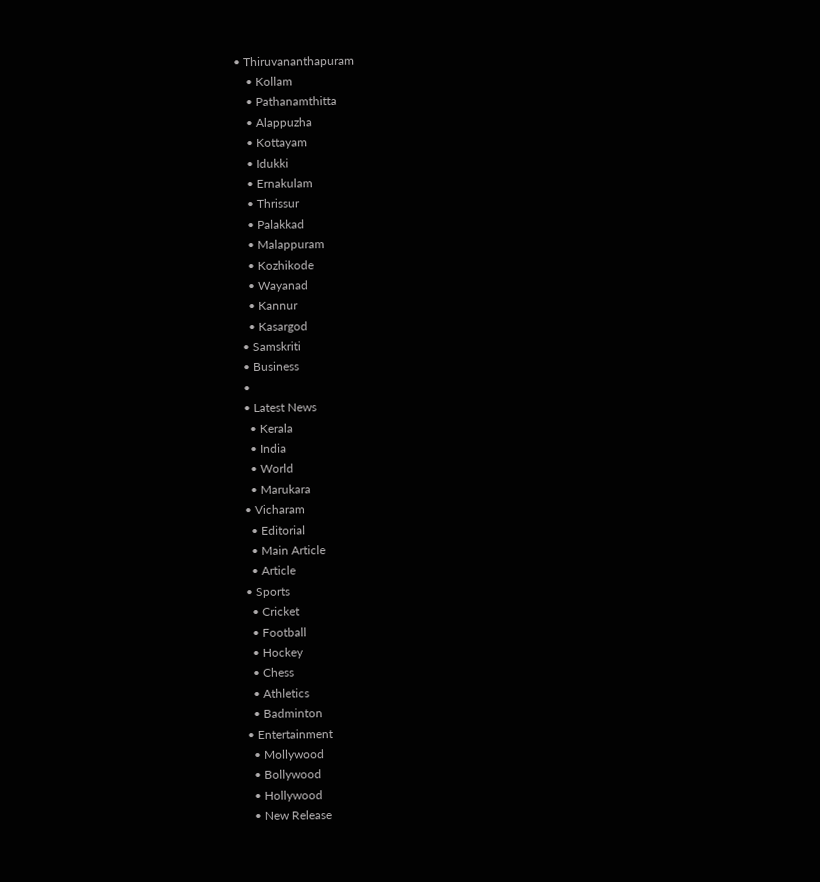• Thiruvananthapuram
    • Kollam
    • Pathanamthitta
    • Alappuzha
    • Kottayam
    • Idukki
    • Ernakulam
    • Thrissur
    • Palakkad
    • Malappuram
    • Kozhikode
    • Wayanad
    • Kannur
    • Kasargod
  • Samskriti
  • Business
  •
  • Latest News
    • Kerala
    • India
    • World
    • Marukara
  • Vicharam
    • Editorial
    • Main Article
    • Article
  • Sports
    • Cricket
    • Football
    • Hockey
    • Chess
    • Athletics
    • Badminton
  • Entertainment
    • Mollywood
    • Bollywood
    • Hollywood
    • New Release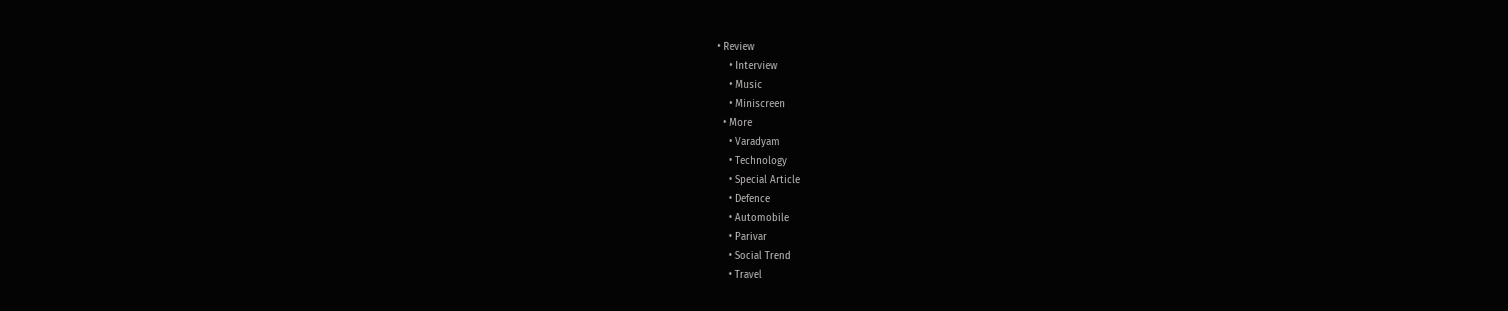• Review
    • Interview
    • Music
    • Miniscreen
  • More
    • Varadyam
    • Technology
    • Special Article
    • Defence
    • Automobile
    • Parivar
    • Social Trend
    • Travel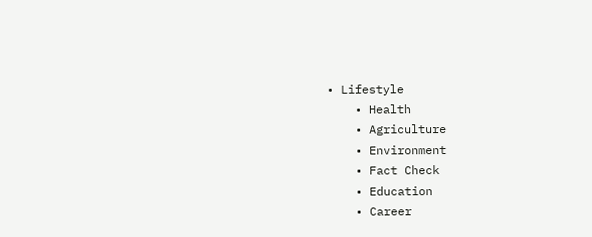• Lifestyle
    • Health
    • Agriculture
    • Environment
    • Fact Check
    • Education
    • Career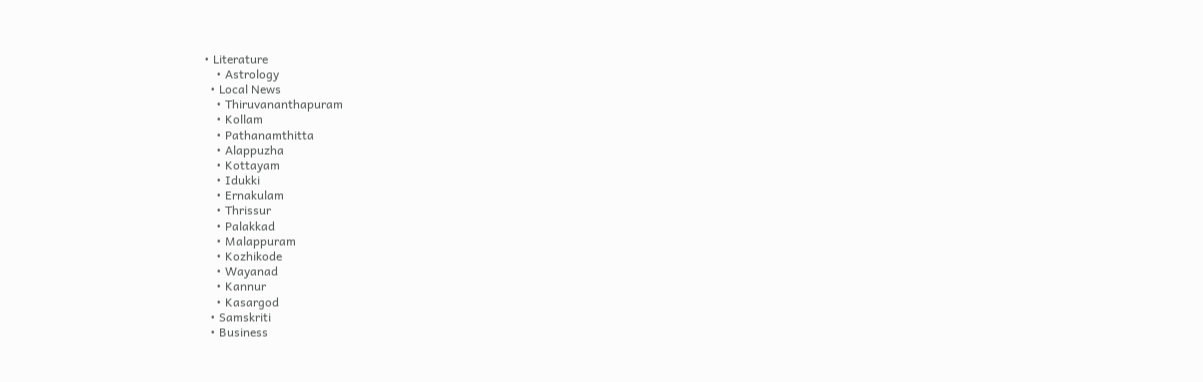• Literature
    • Astrology
  • Local News
    • Thiruvananthapuram
    • Kollam
    • Pathanamthitta
    • Alappuzha
    • Kottayam
    • Idukki
    • Ernakulam
    • Thrissur
    • Palakkad
    • Malappuram
    • Kozhikode
    • Wayanad
    • Kannur
    • Kasargod
  • Samskriti
  • Business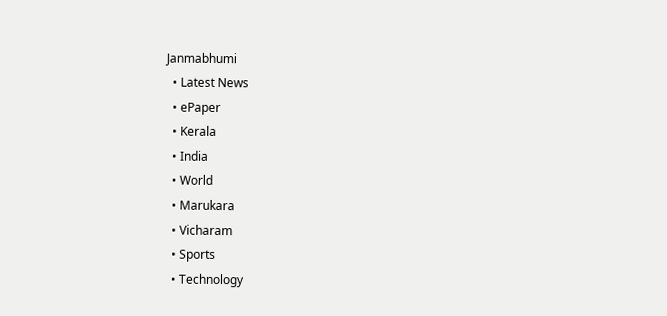Janmabhumi
  • Latest News
  • ePaper
  • Kerala
  • India
  • World
  • Marukara
  • Vicharam
  • Sports
  • Technology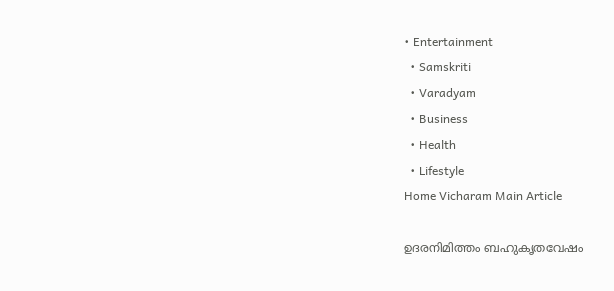• Entertainment
  • Samskriti
  • Varadyam
  • Business
  • Health
  • Lifestyle
Home Vicharam Main Article

ഉദരനിമിത്തം ബഹുകൃതവേഷം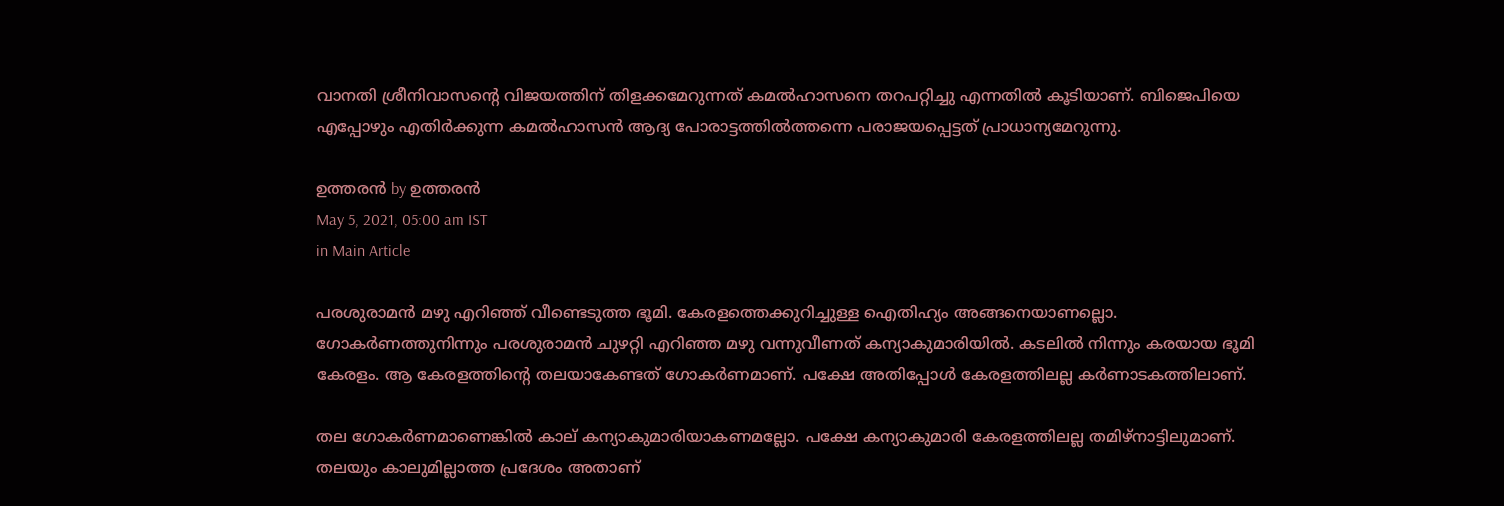വാനതി ശ്രീനിവാസന്റെ വിജയത്തിന് തിളക്കമേറുന്നത് കമല്‍ഹാസനെ തറപറ്റിച്ചു എന്നതില്‍ കൂടിയാണ്. ബിജെപിയെ എപ്പോഴും എതിര്‍ക്കുന്ന കമല്‍ഹാസന്‍ ആദ്യ പോരാട്ടത്തില്‍ത്തന്നെ പരാജയപ്പെട്ടത് പ്രാധാന്യമേറുന്നു.

ഉത്തരന്‍ by ഉത്തരന്‍
May 5, 2021, 05:00 am IST
in Main Article

പരശുരാമന്‍ മഴു എറിഞ്ഞ് വീണ്ടെടുത്ത ഭൂമി. കേരളത്തെക്കുറിച്ചുള്ള ഐതിഹ്യം അങ്ങനെയാണല്ലൊ. ഗോകര്‍ണത്തുനിന്നും പരശുരാമന്‍ ചുഴറ്റി എറിഞ്ഞ മഴു വന്നുവീണത് കന്യാകുമാരിയില്‍. കടലില്‍ നിന്നും കരയായ ഭൂമി കേരളം. ആ കേരളത്തിന്റെ തലയാകേണ്ടത് ഗോകര്‍ണമാണ്. പക്ഷേ അതിപ്പോള്‍ കേരളത്തിലല്ല കര്‍ണാടകത്തിലാണ്.

തല ഗോകര്‍ണമാണെങ്കില്‍ കാല് കന്യാകുമാരിയാകണമല്ലോ. പക്ഷേ കന്യാകുമാരി കേരളത്തിലല്ല തമിഴ്‌നാട്ടിലുമാണ്. തലയും കാലുമില്ലാത്ത പ്രദേശം അതാണ്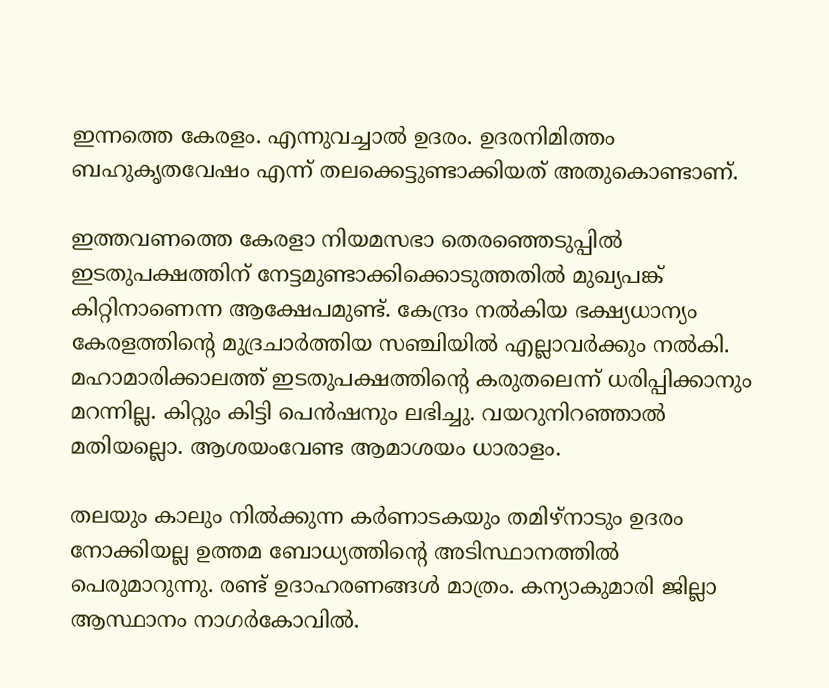ഇന്നത്തെ കേരളം. എന്നുവച്ചാല്‍ ഉദരം. ഉദരനിമിത്തം ബഹുകൃതവേഷം എന്ന് തലക്കെട്ടുണ്ടാക്കിയത് അതുകൊണ്ടാണ്.

ഇത്തവണത്തെ കേരളാ നിയമസഭാ തെരഞ്ഞെടുപ്പില്‍ ഇടതുപക്ഷത്തിന് നേട്ടമുണ്ടാക്കിക്കൊടുത്തതില്‍ മുഖ്യപങ്ക് കിറ്റിനാണെന്ന ആക്ഷേപമുണ്ട്. കേന്ദ്രം നല്‍കിയ ഭക്ഷ്യധാന്യം കേരളത്തിന്റെ മുദ്രചാര്‍ത്തിയ സഞ്ചിയില്‍ എല്ലാവര്‍ക്കും നല്‍കി. മഹാമാരിക്കാലത്ത് ഇടതുപക്ഷത്തിന്റെ കരുതലെന്ന് ധരിപ്പിക്കാനും മറന്നില്ല. കിറ്റും കിട്ടി പെന്‍ഷനും ലഭിച്ചു. വയറുനിറഞ്ഞാല്‍ മതിയല്ലൊ. ആശയംവേണ്ട ആമാശയം ധാരാളം.

തലയും കാലും നില്‍ക്കുന്ന കര്‍ണാടകയും തമിഴ്‌നാടും ഉദരം നോക്കിയല്ല ഉത്തമ ബോധ്യത്തിന്റെ അടിസ്ഥാനത്തില്‍ പെരുമാറുന്നു. രണ്ട് ഉദാഹരണങ്ങള്‍ മാത്രം. കന്യാകുമാരി ജില്ലാ ആസ്ഥാനം നാഗര്‍കോവില്‍.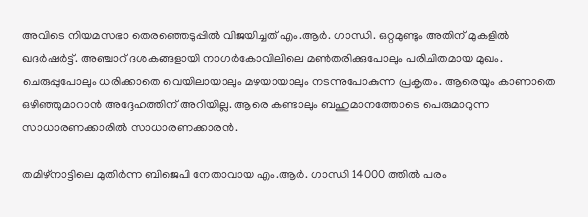അവിടെ നിയമസഭാ തെരഞ്ഞെടുപ്പില്‍ വിജയിച്ചത് എം.ആര്‍. ഗാന്ധി. ഒറ്റമുണ്ടും അതിന് മുകളില്‍ ഖദര്‍ഷര്‍ട്ട്. അഞ്ചാറ് ദശകങ്ങളായി നാഗര്‍കോവിലിലെ മണ്‍തരിക്കുപോലും പരിചിതമായ മുഖം. ചെരുപ്പുപോലും ധരിക്കാതെ വെയിലായാലും മഴയായാലും നടന്നുപോകുന്ന പ്രകൃതം. ആരെയും കാണാതെ ഒഴിഞ്ഞുമാറാന്‍ അദ്ദേഹത്തിന് അറിയില്ല. ആരെ കണ്ടാലും ബഹുമാനത്തോടെ പെരുമാറുന്ന സാധാരണക്കാരില്‍ സാധാരണക്കാരന്‍.

തമിഴ്‌നാട്ടിലെ മുതിര്‍ന്ന ബിജെപി നേതാവായ എം.ആര്‍. ഗാന്ധി 14000 ത്തില്‍ പരം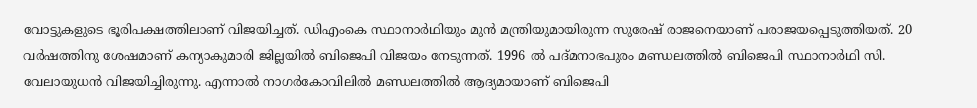വോട്ടുകളുടെ ഭൂരിപക്ഷത്തിലാണ് വിജയിച്ചത്. ഡിഎംകെ സ്ഥാനാര്‍ഥിയും മുന്‍ മന്ത്രിയുമായിരുന്ന സുരേഷ് രാജനെയാണ് പരാജയപ്പെടുത്തിയത്. 20 വര്‍ഷത്തിനു ശേഷമാണ് കന്യാകുമാരി ജില്ലയില്‍ ബിജെപി വിജയം നേടുന്നത്. 1996 ല്‍ പദ്മനാഭപുരം മണ്ഡലത്തില്‍ ബിജെപി സ്ഥാനാര്‍ഥി സി. വേലായുധന്‍ വിജയിച്ചിരുന്നു. എന്നാല്‍ നാഗര്‍കോവിലില്‍ മണ്ഡലത്തില്‍ ആദ്യമായാണ് ബിജെപി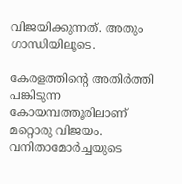വിജയിക്കുന്നത്. അതും ഗാന്ധിയിലൂടെ.

കേരളത്തിന്റെ അതിര്‍ത്തി പങ്കിടുന്ന കോയമ്പത്തൂരിലാണ് മറ്റൊരു വിജയം. വനിതാമോര്‍ച്ചയുടെ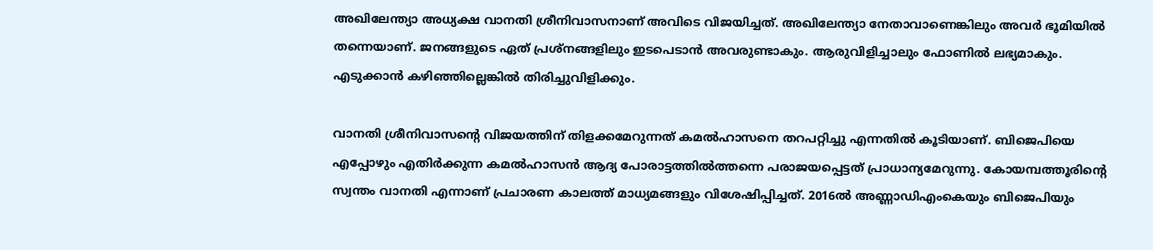അഖിലേന്ത്യാ അധ്യക്ഷ വാനതി ശ്രീനിവാസനാണ് അവിടെ വിജയിച്ചത്. അഖിലേന്ത്യാ നേതാവാണെങ്കിലും അവര്‍ ഭൂമിയില്‍ തന്നെയാണ്. ജനങ്ങളുടെ ഏത് പ്രശ്‌നങ്ങളിലും ഇടപെടാന്‍ അവരുണ്ടാകും. ആരുവിളിച്ചാലും ഫോണില്‍ ലഭ്യമാകും. എടുക്കാന്‍ കഴിഞ്ഞില്ലെങ്കില്‍ തിരിച്ചുവിളിക്കും.

വാനതി ശ്രീനിവാസന്റെ വിജയത്തിന് തിളക്കമേറുന്നത് കമല്‍ഹാസനെ തറപറ്റിച്ചു എന്നതില്‍ കൂടിയാണ്. ബിജെപിയെ എപ്പോഴും എതിര്‍ക്കുന്ന കമല്‍ഹാസന്‍ ആദ്യ പോരാട്ടത്തില്‍ത്തന്നെ പരാജയപ്പെട്ടത് പ്രാധാന്യമേറുന്നു. കോയമ്പത്തൂരിന്റെ സ്വന്തം വാനതി എന്നാണ് പ്രചാരണ കാലത്ത് മാധ്യമങ്ങളും വിശേഷിപ്പിച്ചത്. 2016ല്‍ അണ്ണാഡിഎംകെയും ബിജെപിയും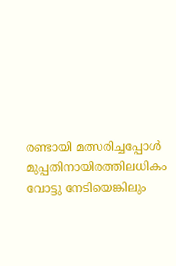രണ്ടായി മത്സരിച്ചപ്പോള്‍ മുപ്പതിനായിരത്തിലധികം വോട്ടു നേടിയെങ്കിലും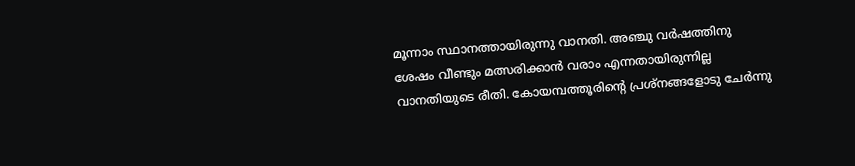മൂന്നാം സ്ഥാനത്തായിരുന്നു വാനതി. അഞ്ചു വര്‍ഷത്തിനു ശേഷം വീണ്ടും മത്സരിക്കാന്‍ വരാം എന്നതായിരുന്നില്ല വാനതിയുടെ രീതി. കോയമ്പത്തൂരിന്റെ പ്രശ്‌നങ്ങളോടു ചേര്‍ന്നു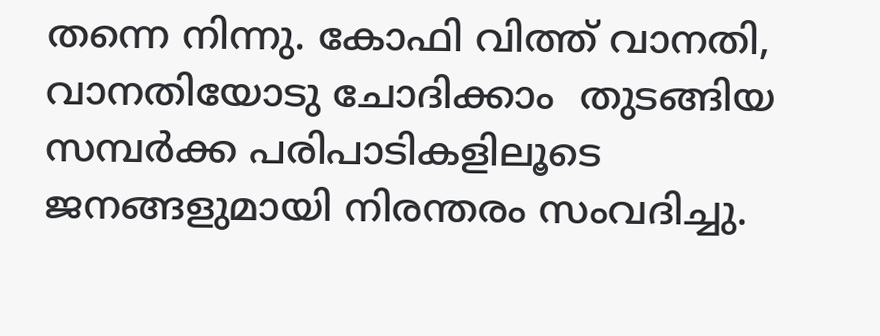തന്നെ നിന്നു. കോഫി വിത്ത് വാനതി, വാനതിയോടു ചോദിക്കാം  തുടങ്ങിയ സമ്പര്‍ക്ക പരിപാടികളിലൂടെ ജനങ്ങളുമായി നിരന്തരം സംവദിച്ചു.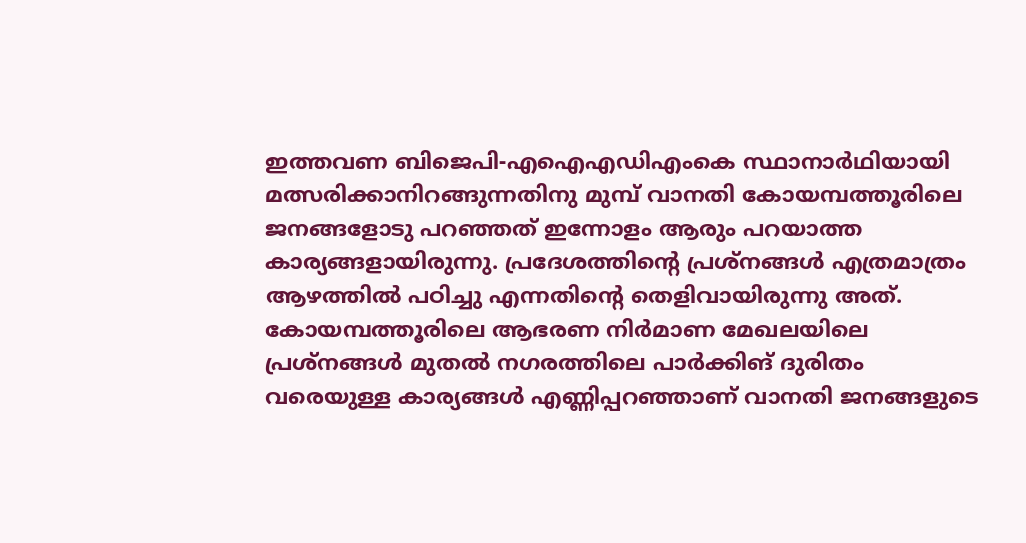ഇത്തവണ ബിജെപി-എഐഎഡിഎംകെ സ്ഥാനാര്‍ഥിയായി മത്സരിക്കാനിറങ്ങുന്നതിനു മുമ്പ് വാനതി കോയമ്പത്തൂരിലെ ജനങ്ങളോടു പറഞ്ഞത് ഇന്നോളം ആരും പറയാത്ത കാര്യങ്ങളായിരുന്നു. പ്രദേശത്തിന്റെ പ്രശ്‌നങ്ങള്‍ എത്രമാത്രം ആഴത്തില്‍ പഠിച്ചു എന്നതിന്റെ തെളിവായിരുന്നു അത്. കോയമ്പത്തൂരിലെ ആഭരണ നിര്‍മാണ മേഖലയിലെ പ്രശ്‌നങ്ങള്‍ മുതല്‍ നഗരത്തിലെ പാര്‍ക്കിങ് ദുരിതം വരെയുള്ള കാര്യങ്ങള്‍ എണ്ണിപ്പറഞ്ഞാണ് വാനതി ജനങ്ങളുടെ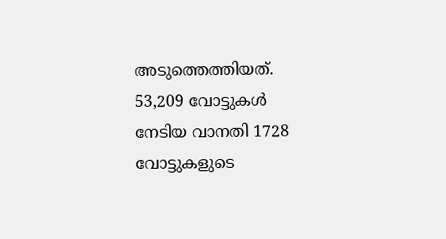അടുത്തെത്തിയത്. 53,209 വോട്ടുകള്‍ നേടിയ വാനതി 1728 വോട്ടുകളുടെ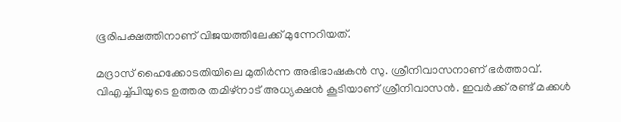ഭൂരിപക്ഷത്തിനാണ് വിജയത്തിലേക്ക് മുന്നേറിയത്.

മദ്രാസ് ഹൈക്കോടതിയിലെ മുതിര്‍ന്ന അഭിഭാഷകന്‍ സു. ശ്രീനിവാസനാണ് ഭര്‍ത്താവ്. വിഎച്ച്പിയുടെ ഉത്തര തമിഴ്‌നാട് അധ്യക്ഷന്‍ കൂടിയാണ് ശ്രീനിവാസന്‍. ഇവര്‍ക്ക് രണ്ട് മക്കള്‍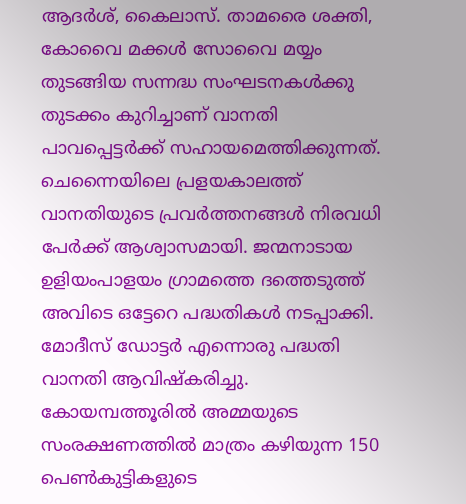ആദര്‍ശ്, കൈലാസ്. താമരൈ ശക്തി, കോവൈ മക്കള്‍ സോവൈ മയ്യം തുടങ്ങിയ സന്നദ്ധ സംഘടനകള്‍ക്കു തുടക്കം കുറിച്ചാണ് വാനതി പാവപ്പെട്ടര്‍ക്ക് സഹായമെത്തിക്കുന്നത്. ചെന്നൈയിലെ പ്രളയകാലത്ത് വാനതിയുടെ പ്രവര്‍ത്തനങ്ങള്‍ നിരവധി പേര്‍ക്ക് ആശ്വാസമായി. ജന്മനാടായ ഉളിയംപാളയം ഗ്രാമത്തെ ദത്തെടുത്ത് അവിടെ ഒട്ടേറെ പദ്ധതികള്‍ നടപ്പാക്കി. മോദീസ് ഡോട്ടര്‍ എന്നൊരു പദ്ധതി വാനതി ആവിഷ്‌കരിച്ചു. കോയമ്പത്തൂരില്‍ അമ്മയുടെ സംരക്ഷണത്തില്‍ മാത്രം കഴിയുന്ന 150 പെണ്‍കുട്ടികളുടെ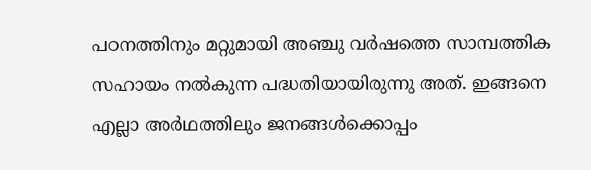പഠനത്തിനും മറ്റുമായി അഞ്ചു വര്‍ഷത്തെ സാമ്പത്തിക സഹായം നല്‍കുന്ന പദ്ധതിയായിരുന്നു അത്. ഇങ്ങനെ എല്ലാ അര്‍ഥത്തിലും ജനങ്ങള്‍ക്കൊപ്പം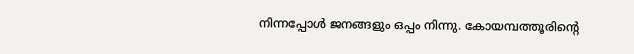നിന്നപ്പോള്‍ ജനങ്ങളും ഒപ്പം നിന്നു. കോയമ്പത്തൂരിന്റെ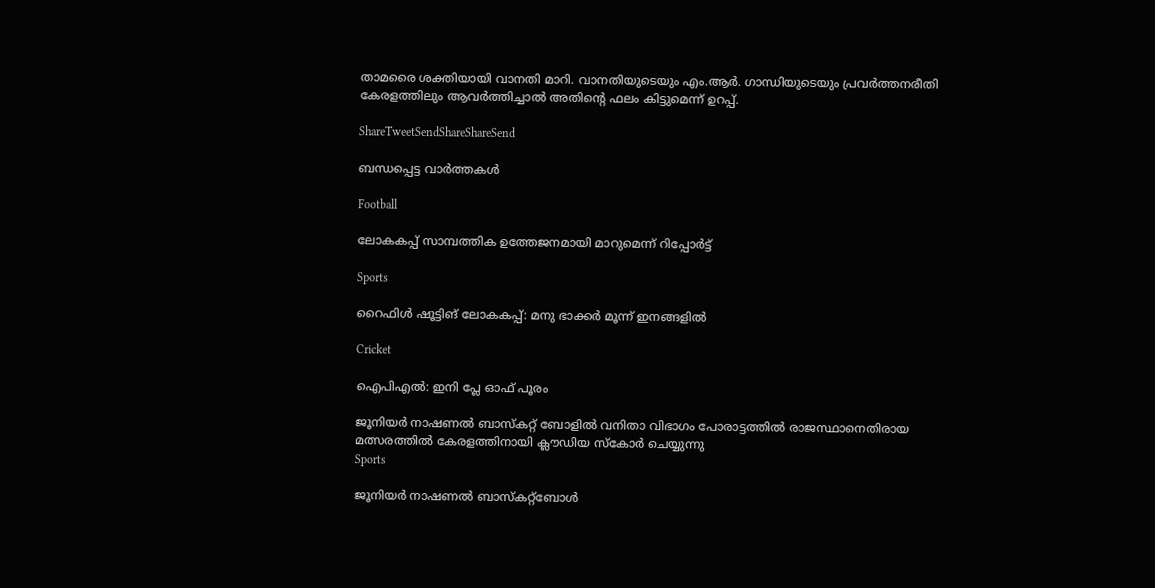താമരൈ ശക്തിയായി വാനതി മാറി. വാനതിയുടെയും എം.ആര്‍. ഗാന്ധിയുടെയും പ്രവര്‍ത്തനരീതി കേരളത്തിലും ആവര്‍ത്തിച്ചാല്‍ അതിന്റെ ഫലം കിട്ടുമെന്ന് ഉറപ്പ്.

ShareTweetSendShareShareSend

ബന്ധപ്പെട്ട വാര്‍ത്തകള്‍

Football

ലോകകപ്പ് സാമ്പത്തിക ഉത്തേജനമായി മാറുമെന്ന് റിപ്പോര്‍ട്ട്

Sports

റൈഫിള്‍ ഷൂട്ടിങ് ലോകകപ്പ്: മനു ഭാക്കര്‍ മൂന്ന് ഇനങ്ങളില്‍

Cricket

ഐപിഎല്‍: ഇനി പ്ലേ ഓഫ് പൂരം

ജൂനിയര്‍ നാഷണല്‍ ബാസ്‌കറ്റ് ബോളില്‍ വനിതാ വിഭാഗം പോരാട്ടത്തില്‍ രാജസ്ഥാനെതിരായ മത്സരത്തില്‍ കേരളത്തിനായി ക്ലൗഡിയ സ്‌കോര്‍ ചെയ്യുന്നു
Sports

ജൂനിയര്‍ നാഷണല്‍ ബാസ്‌കറ്റ്‌ബോള്‍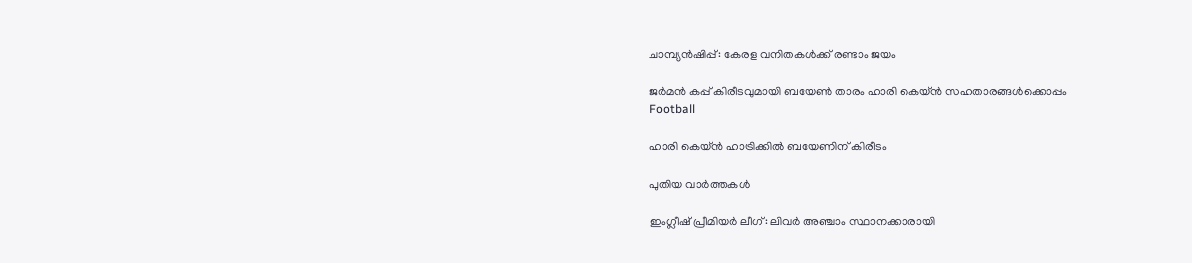ചാമ്പ്യന്‍ഷിപ്പ്: കേരള വനിതകള്‍ക്ക് രണ്ടാം ജയം

ജര്‍മന്‍ കപ്പ് കിരീടവുമായി ബയേണ്‍ താരം ഹാരി കെയ്ന്‍ സഹതാരങ്ങള്‍ക്കൊപ്പം
Football

ഹാരി കെയ്ന്‍ ഹാട്രിക്കില്‍ ബയേണിന് കിരീടം

പുതിയ വാര്‍ത്തകള്‍

ഇംഗ്ലീഷ് പ്രീമിയര്‍ ലീഗ്: ലിവര്‍ അഞ്ചാം സ്ഥാനക്കാരായി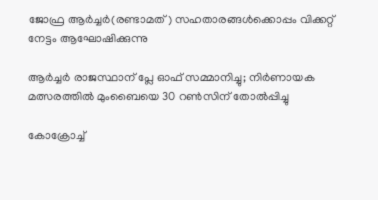ജോഫ്ര ആര്‍ച്ചര്‍(രണ്ടാമത്) സഹതാരങ്ങള്‍ക്കൊപ്പം വിക്കറ്റ് നേട്ടം ആഘോഷിക്കുന്നു

ആര്‍ച്ചര്‍ രാജസ്ഥാന് പ്ലേ ഓഫ് സമ്മാനിച്ചു; നിര്‍ണായക മത്സരത്തില്‍ മുംബൈയെ 30 റണ്‍സിന് തോല്‍പ്പിച്ചു

കോക്രോച്ച്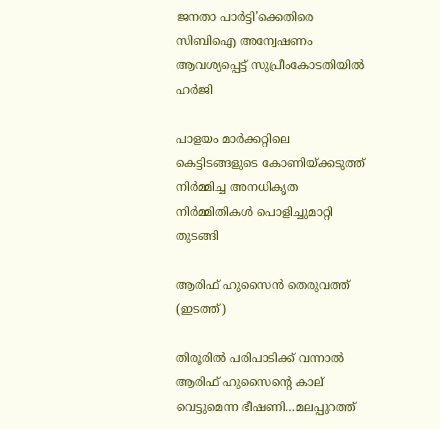ജനതാ പാർട്ടി’ക്കെതിരെ സിബിഐ അന്വേഷണം ആവശ്യപ്പെട്ട് സുപ്രീംകോടതിയിൽ ഹർജി

പാളയം മാര്‍ക്കറ്റിലെ കെട്ടിടങ്ങളുടെ കോണിയ്‌ക്കടുത്ത് നിര്‍മ്മിച്ച അനധികൃത നിര്‍മ്മിതികള്‍ പൊളിച്ചുമാറ്റി തുടങ്ങി

ആരിഫ് ഹുസൈന്‍ തെരുവത്ത് (ഇടത്ത്)

തിരൂരില്‍ പരിപാടിക്ക് വന്നാല്‍ ആരിഫ് ഹുസൈന്റെ കാല് വെട്ടുമെന്ന ഭീഷണി…മലപ്പുറത്ത്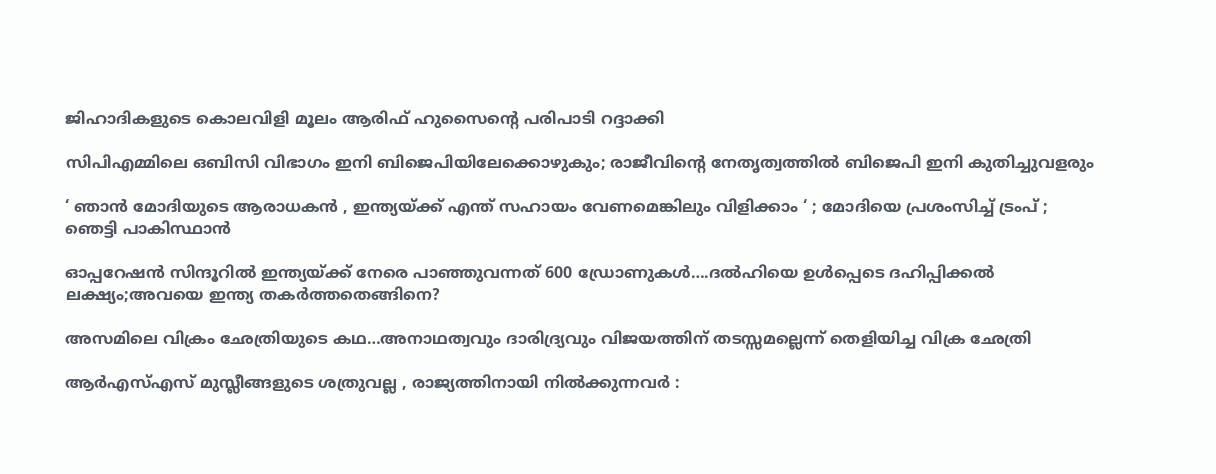ജിഹാദികളുടെ കൊലവിളി മൂലം ആരിഫ് ഹുസൈന്റെ പരിപാടി റദ്ദാക്കി

സിപിഎമ്മിലെ ഒബിസി വിഭാഗം ഇനി ബിജെപിയിലേക്കൊഴുകും; രാജീവിന്റെ നേതൃത്വത്തില്‍ ബിജെപി ഇനി കുതിച്ചുവളരും

‘ ഞാൻ മോദിയുടെ ആരാധകൻ , ഇന്ത്യയ്‌ക്ക് എന്ത് സഹായം വേണമെങ്കിലും വിളിക്കാം ‘ ; മോദിയെ പ്രശംസിച്ച് ട്രംപ് ; ഞെട്ടി പാകിസ്ഥാൻ

ഓപ്പറേഷന്‍ സിന്ദൂറില്‍ ഇന്ത്യയ്‌ക്ക് നേരെ പാഞ്ഞുവന്നത് 600 ഡ്രോണുകള്‍….ദല്‍ഹിയെ ഉള്‍പ്പെടെ ദഹിപ്പിക്കല്‍ ലക്ഷ്യം;അവയെ ഇന്ത്യ തകര്‍ത്തതെങ്ങിനെ?

അസമിലെ വിക്രം ഛേത്രിയുടെ കഥ…അനാഥത്വവും ദാരിദ്ര്യവും വിജയത്തിന് തടസ്സമല്ലെന്ന് തെളിയിച്ച വിക്ര ഛേത്രി

ആർ‌എസ്‌എസ് മുസ്ലീങ്ങളുടെ ശത്രുവല്ല , രാജ്യത്തിനായി നിൽക്കുന്നവർ :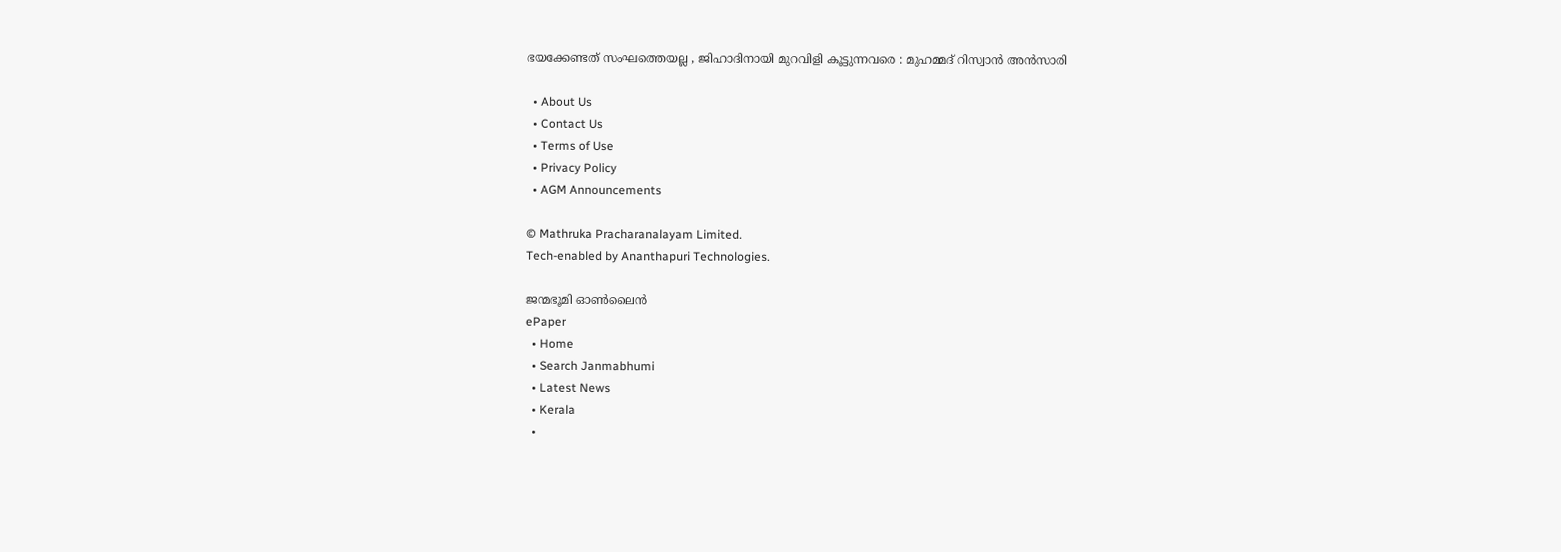ഭയക്കേണ്ടത് സംഘത്തെയല്ല , ജിഹാദിനായി മുറവിളി കൂട്ടുന്നവരെ : മുഹമ്മദ് റിസ്വാൻ അൻസാരി

  • About Us
  • Contact Us
  • Terms of Use
  • Privacy Policy
  • AGM Announcements

© Mathruka Pracharanalayam Limited.
Tech-enabled by Ananthapuri Technologies.

ജന്മഭൂമി ഓണ്‍ലൈന്‍
ePaper
  • Home
  • Search Janmabhumi
  • Latest News
  • Kerala
  •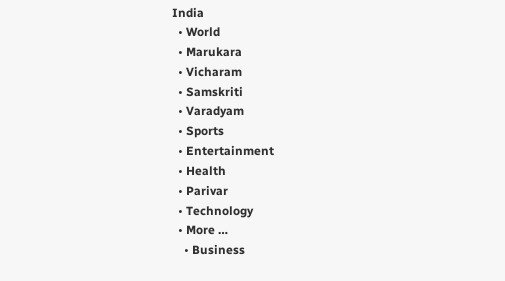India
  • World
  • Marukara
  • Vicharam
  • Samskriti
  • Varadyam
  • Sports
  • Entertainment
  • Health
  • Parivar
  • Technology
  • More …
    • Business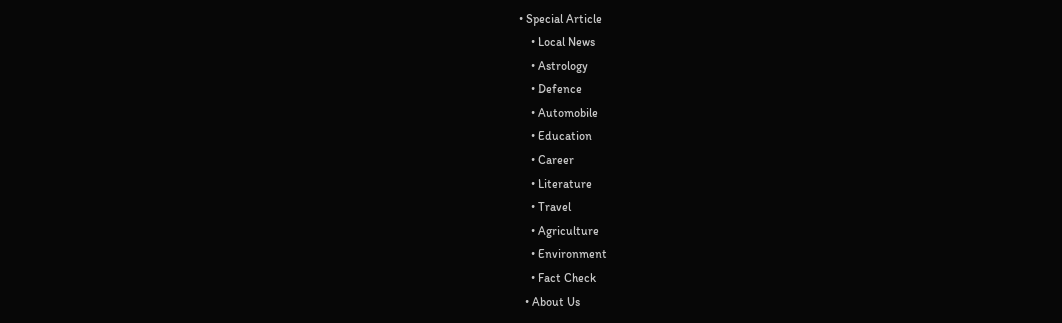• Special Article
    • Local News
    • Astrology
    • Defence
    • Automobile
    • Education
    • Career
    • Literature
    • Travel
    • Agriculture
    • Environment
    • Fact Check
  • About Us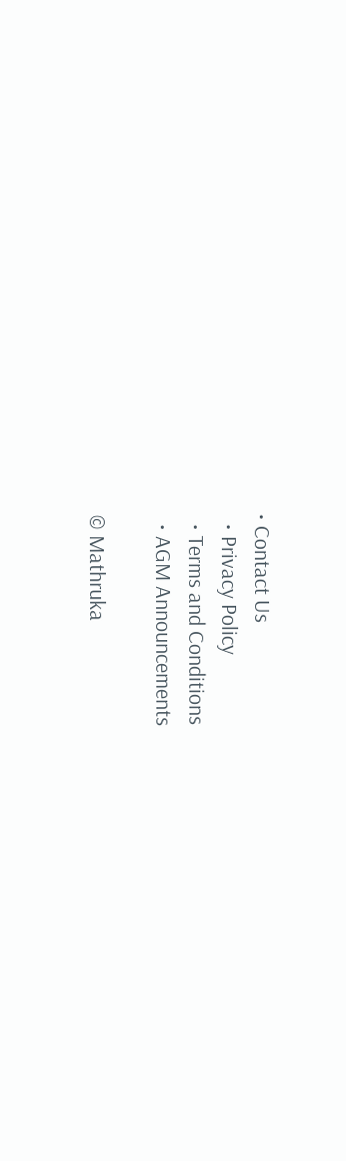• Contact Us
  • Privacy Policy
  • Terms and Conditions
  • AGM Announcements

© Mathruka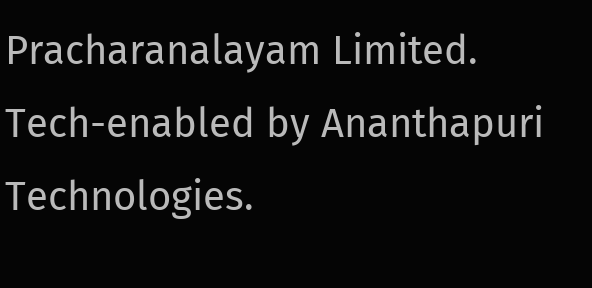Pracharanalayam Limited.
Tech-enabled by Ananthapuri Technologies.